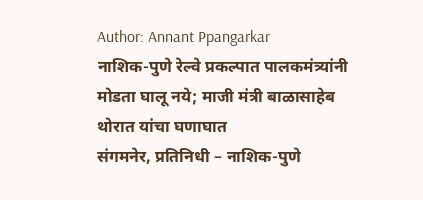Author: Annant Ppangarkar
नाशिक-पुणे रेल्वे प्रकल्पात पालकमंत्र्यांनी मोडता घालू नये; माजी मंत्री बाळासाहेब थोरात यांचा घणाघात
संगमनेर, प्रतिनिधी – नाशिक-पुणे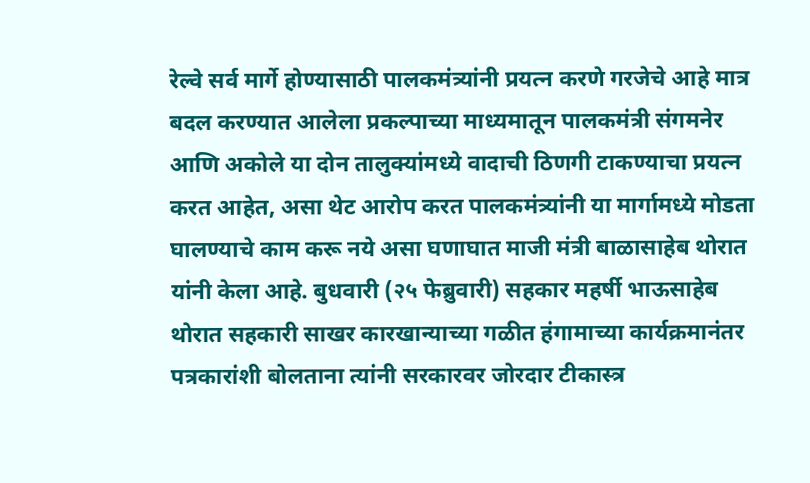रेल्वे सर्व मार्गे होण्यासाठी पालकमंत्र्यांनी प्रयत्न करणे गरजेचे आहे मात्र बदल करण्यात आलेला प्रकल्पाच्या माध्यमातून पालकमंत्री संगमनेर आणि अकोले या दोन तालुक्यांमध्ये वादाची ठिणगी टाकण्याचा प्रयत्न करत आहेत, असा थेट आरोप करत पालकमंत्र्यांनी या मार्गामध्ये मोडता घालण्याचे काम करू नये असा घणाघात माजी मंत्री बाळासाहेब थोरात यांनी केला आहे. बुधवारी (२५ फेब्रुवारी) सहकार महर्षी भाऊसाहेब थोरात सहकारी साखर कारखान्याच्या गळीत हंगामाच्या कार्यक्रमानंतर पत्रकारांशी बोलताना त्यांनी सरकारवर जोरदार टीकास्त्र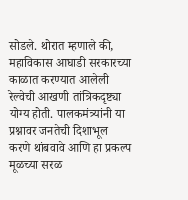सोडले. थोरात म्हणाले की, महाविकास आघाडी सरकारच्या काळात करण्यात आलेली रेल्वेची आखणी तांत्रिकदृष्ट्या योग्य होती. पालकमंत्र्यांनी या प्रश्नावर जनतेची दिशाभूल करणे थांबवावे आणि हा प्रकल्प मूळच्या सरळ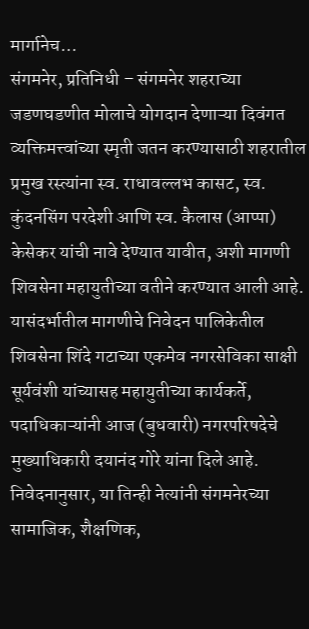मार्गानेच…
संगमनेर, प्रतिनिधी – संगमनेर शहराच्या जडणघडणीत मोलाचे योगदान देणाऱ्या दिवंगत व्यक्तिमत्त्वांच्या स्मृती जतन करण्यासाठी शहरातील प्रमुख रस्त्यांना स्व. राधावल्लभ कासट, स्व. कुंदनसिंग परदेशी आणि स्व. कैलास (आप्पा) केसेकर यांची नावे देण्यात यावीत, अशी मागणी शिवसेना महायुतीच्या वतीने करण्यात आली आहे. यासंदर्भातील मागणीचे निवेदन पालिकेतील शिवसेना शिंदे गटाच्या एकमेव नगरसेविका साक्षी सूर्यवंशी यांच्यासह महायुतीच्या कार्यकर्ते, पदाधिकाऱ्यांनी आज (बुधवारी) नगरपरिषदेचे मुख्याधिकारी दयानंद गोरे यांना दिले आहे. निवेदनानुसार, या तिन्ही नेत्यांनी संगमनेरच्या सामाजिक, शैक्षणिक,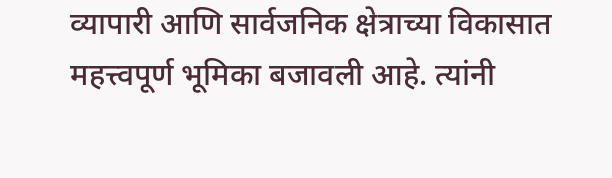व्यापारी आणि सार्वजनिक क्षेत्राच्या विकासात महत्त्वपूर्ण भूमिका बजावली आहे. त्यांनी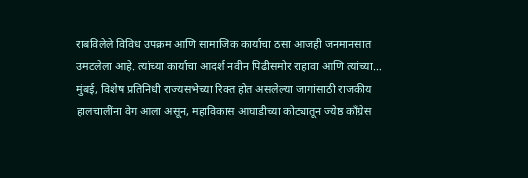राबविलेले विविध उपक्रम आणि सामाजिक कार्याचा ठसा आजही जनमानसात उमटलेला आहे. त्यांच्या कार्याचा आदर्श नवीन पिढीसमोर राहावा आणि त्यांच्या…
मुंबई, विशेष प्रतिनिधी राज्यसभेच्या रिक्त होत असलेल्या जागांसाठी राजकीय हालचालींना वेग आला असून, महाविकास आघाडीच्या कोट्यातून ज्येष्ठ काँग्रेस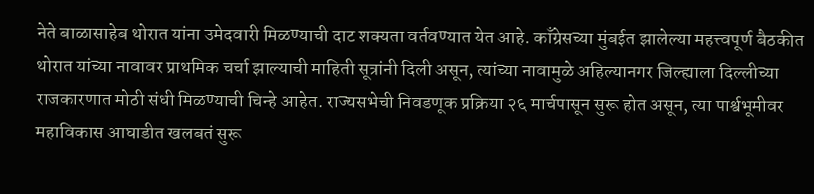नेते बाळासाहेब थोरात यांना उमेदवारी मिळण्याची दाट शक्यता वर्तवण्यात येत आहे. काँग्रेसच्या मुंबईत झालेल्या महत्त्वपूर्ण बैठकीत थोरात यांच्या नावावर प्राथमिक चर्चा झाल्याची माहिती सूत्रांनी दिली असून, त्यांच्या नावामुळे अहिल्यानगर जिल्ह्याला दिल्लीच्या राजकारणात मोठी संधी मिळण्याची चिन्हे आहेत. राज्यसभेची निवडणूक प्रक्रिया २६ मार्चपासून सुरू होत असून, त्या पार्श्वभूमीवर महाविकास आघाडीत खलबतं सुरू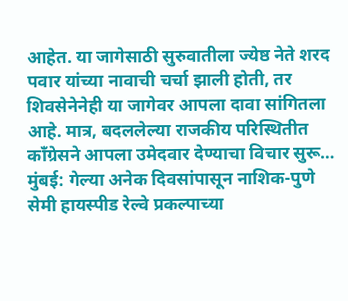आहेत. या जागेसाठी सुरुवातीला ज्येष्ठ नेते शरद पवार यांच्या नावाची चर्चा झाली होती, तर शिवसेनेनेही या जागेवर आपला दावा सांगितला आहे. मात्र, बदललेल्या राजकीय परिस्थितीत काँग्रेसने आपला उमेदवार देण्याचा विचार सुरू…
मुंबई: गेल्या अनेक दिवसांपासून नाशिक-पुणे सेमी हायस्पीड रेल्वे प्रकल्पाच्या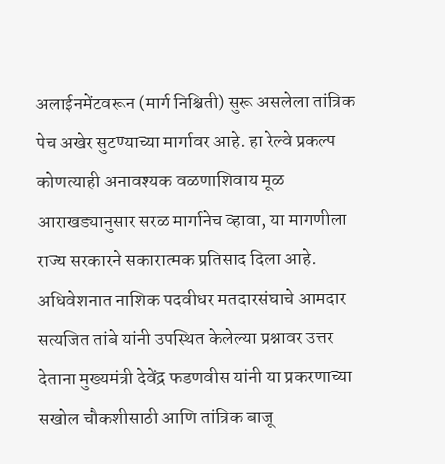अलाईनमेंटवरून (मार्ग निश्चिती) सुरू असलेला तांत्रिक पेच अखेर सुटण्याच्या मार्गावर आहे. हा रेल्वे प्रकल्प कोणत्याही अनावश्यक वळणाशिवाय मूळ आराखड्यानुसार सरळ मार्गानेच व्हावा, या मागणीला राज्य सरकारने सकारात्मक प्रतिसाद दिला आहे. अधिवेशनात नाशिक पदवीधर मतदारसंघाचे आमदार सत्यजित तांबे यांनी उपस्थित केलेल्या प्रश्नावर उत्तर देताना मुख्यमंत्री देवेंद्र फडणवीस यांनी या प्रकरणाच्या सखोल चौकशीसाठी आणि तांत्रिक बाजू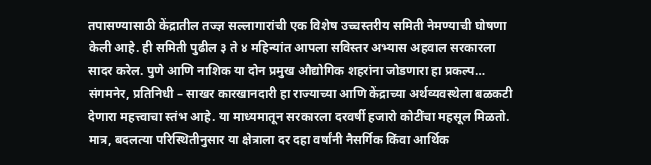तपासण्यासाठी केंद्रातील तज्ज्ञ सल्लागारांची एक विशेष उच्चस्तरीय समिती नेमण्याची घोषणा केली आहे. ही समिती पुढील ३ ते ४ महिन्यांत आपला सविस्तर अभ्यास अहवाल सरकारला सादर करेल. पुणे आणि नाशिक या दोन प्रमुख औद्योगिक शहरांना जोडणारा हा प्रकल्प…
संगमनेर, प्रतिनिधी – साखर कारखानदारी हा राज्याच्या आणि केंद्राच्या अर्थव्यवस्थेला बळकटी देणारा महत्त्वाचा स्तंभ आहे. या माध्यमातून सरकारला दरवर्षी हजारो कोटींचा महसूल मिळतो. मात्र, बदलत्या परिस्थितीनुसार या क्षेत्राला दर दहा वर्षांनी नैसर्गिक किंवा आर्थिक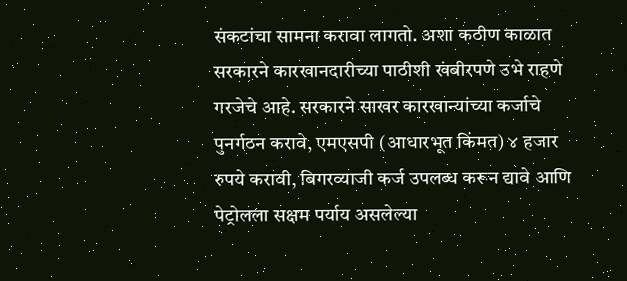संकटांचा सामना करावा लागतो. अशा कठीण काळात सरकारने कारखानदारीच्या पाठीशी खंबीरपणे उभे राहणे गरजेचे आहे. सरकारने साखर कारखान्यांच्या कर्जाचे पुनर्गठन करावे, एमएसपी (आधारभूत किंमत) ४ हजार रुपये करावी, बिगरव्याजी कर्ज उपलब्ध करून द्यावे आणि पेट्रोलला सक्षम पर्याय असलेल्या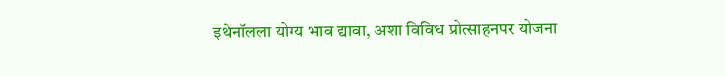इथेनॉलला योग्य भाव द्यावा, अशा विविध प्रोत्साहनपर योजना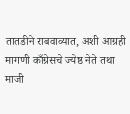तातडीने राबवाव्यात, अशी आग्रही मागणी काँग्रेसचे ज्येष्ठ नेते तथा माजी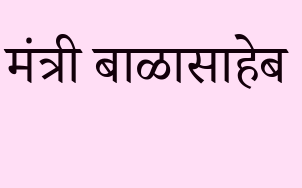मंत्री बाळासाहेब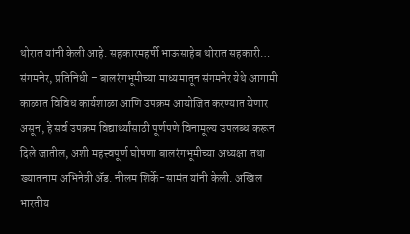थोरात यांनी केली आहे. सहकारमहर्षी भाऊसाहेब थोरात सहकारी…
संगमनेर, प्रतिनिधी – बालरंगभूमीच्या माध्यमातून संगमनेर येथे आगामी काळात विविध कार्यशाळा आणि उपक्रम आयोजित करण्यात येणार असून, हे सर्व उपक्रम विद्यार्थ्यांसाठी पूर्णपणे विनामूल्य उपलब्ध करून दिले जातील, अशी महत्त्वपूर्ण घोषणा बालरंगभूमीच्या अध्यक्षा तथा ख्यातनाम अभिनेत्री ॲड. नीलम शिर्के-सामंत यांनी केली. अखिल भारतीय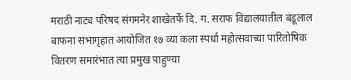मराठी नाट्य परिषद संगमनेर शाखेतर्फे दि. ग. सराफ विद्यालयातील बंडूलाल बाफना सभागृहात आयोजित १७ व्या कला स्पर्धा महोत्सवाच्या पारितोषिक वितरण समारंभात त्या प्रमुख पाहुण्या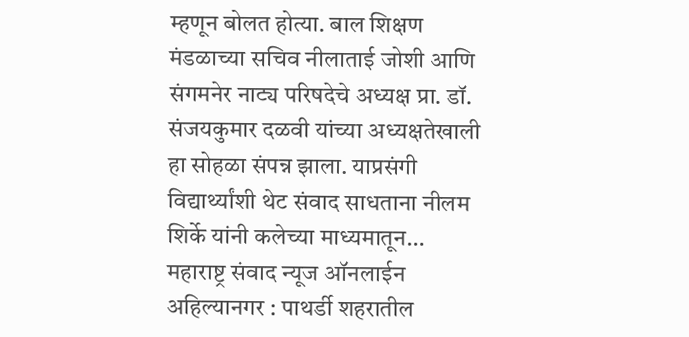म्हणून बोलत होत्या. बाल शिक्षण मंडळाच्या सचिव नीलाताई जोशी आणि संगमनेर नाट्य परिषदेचे अध्यक्ष प्रा. डॉ. संजयकुमार दळवी यांच्या अध्यक्षतेखाली हा सोहळा संपन्न झाला. याप्रसंगी विद्यार्थ्यांशी थेट संवाद साधताना नीलम शिर्के यांनी कलेच्या माध्यमातून…
महाराष्ट्र संवाद न्यूज ऑनलाईन अहिल्यानगर : पाथर्डी शहरातील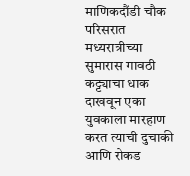माणिकदौंडी चौक परिसरात मध्यरात्रीच्या सुमारास गावठी कट्ट्याचा धाक दाखवून एका युवकाला मारहाण करत त्याची दुचाकी आणि रोकड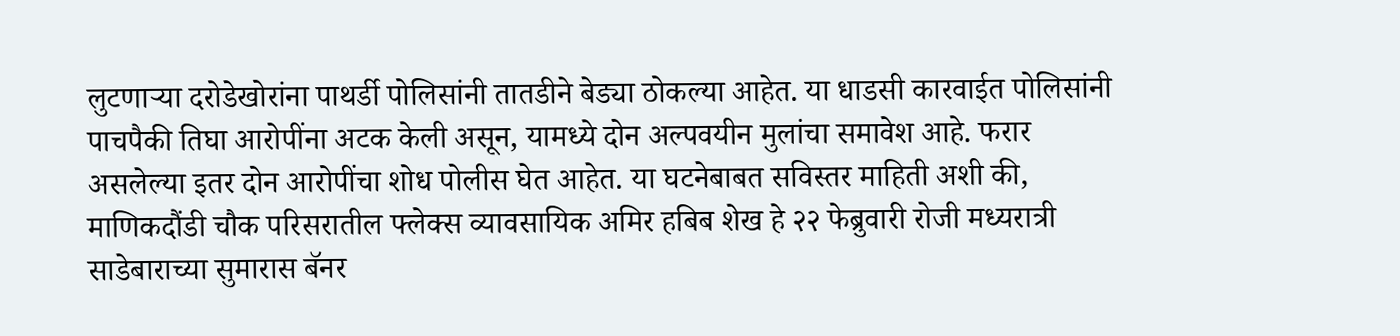लुटणाऱ्या दरोडेखोरांना पाथर्डी पोलिसांनी तातडीने बेड्या ठोकल्या आहेत. या धाडसी कारवाईत पोलिसांनी पाचपैकी तिघा आरोपींना अटक केली असून, यामध्ये दोन अल्पवयीन मुलांचा समावेश आहे. फरार असलेल्या इतर दोन आरोपींचा शोध पोलीस घेत आहेत. या घटनेबाबत सविस्तर माहिती अशी की, माणिकदौंडी चौक परिसरातील फ्लेक्स व्यावसायिक अमिर हबिब शेख हे २२ फेब्रुवारी रोजी मध्यरात्री साडेबाराच्या सुमारास बॅनर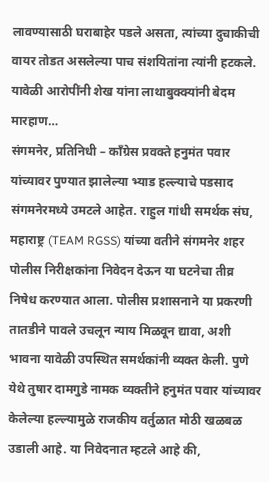लावण्यासाठी घराबाहेर पडले असता, त्यांच्या दुचाकीची वायर तोडत असलेल्या पाच संशयितांना त्यांनी हटकले. यावेळी आरोपींनी शेख यांना लाथाबुक्क्यांनी बेदम मारहाण…
संगमनेर, प्रतिनिधी – काँग्रेस प्रवक्ते हनुमंत पवार यांच्यावर पुण्यात झालेल्या भ्याड हल्ल्याचे पडसाद संगमनेरमध्ये उमटले आहेत. राहुल गांधी समर्थक संघ, महाराष्ट्र (TEAM RGSS) यांच्या वतीने संगमनेर शहर पोलीस निरीक्षकांना निवेदन देऊन या घटनेचा तीव्र निषेध करण्यात आला. पोलीस प्रशासनाने या प्रकरणी तातडीने पावले उचलून न्याय मिळवून द्यावा, अशी भावना यावेळी उपस्थित समर्थकांनी व्यक्त केली. पुणे येथे तुषार दामगुडे नामक व्यक्तीने हनुमंत पवार यांच्यावर केलेल्या हल्ल्यामुळे राजकीय वर्तुळात मोठी खळबळ उडाली आहे. या निवेदनात म्हटले आहे की,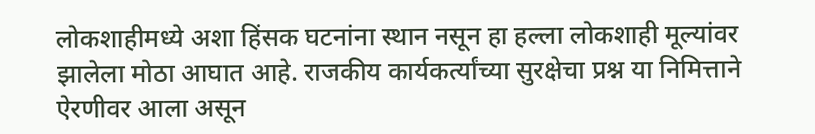लोकशाहीमध्ये अशा हिंसक घटनांना स्थान नसून हा हल्ला लोकशाही मूल्यांवर झालेला मोठा आघात आहे. राजकीय कार्यकर्त्यांच्या सुरक्षेचा प्रश्न या निमित्ताने ऐरणीवर आला असून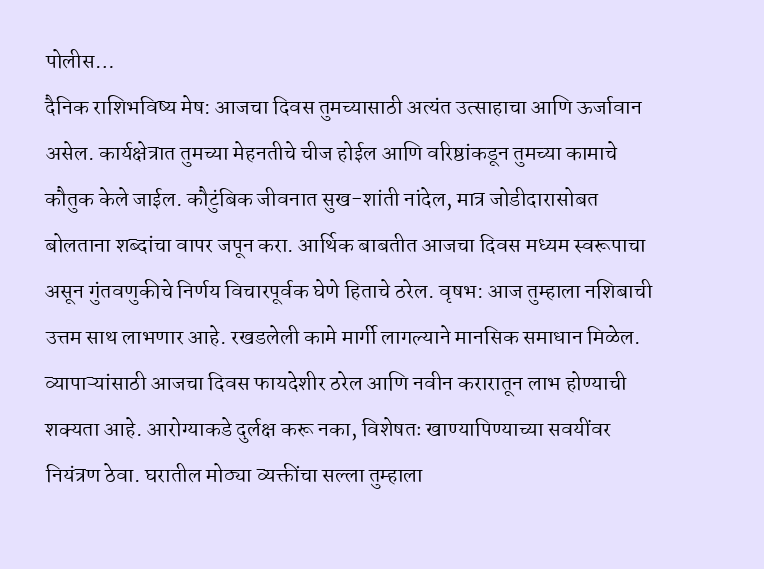पोलीस…
दैनिक राशिभविष्य मेष: आजचा दिवस तुमच्यासाठी अत्यंत उत्साहाचा आणि ऊर्जावान असेल. कार्यक्षेत्रात तुमच्या मेहनतीचे चीज होईल आणि वरिष्ठांकडून तुमच्या कामाचे कौतुक केले जाईल. कौटुंबिक जीवनात सुख-शांती नांदेल, मात्र जोडीदारासोबत बोलताना शब्दांचा वापर जपून करा. आर्थिक बाबतीत आजचा दिवस मध्यम स्वरूपाचा असून गुंतवणुकीचे निर्णय विचारपूर्वक घेणे हिताचे ठरेल. वृषभ: आज तुम्हाला नशिबाची उत्तम साथ लाभणार आहे. रखडलेली कामे मार्गी लागल्याने मानसिक समाधान मिळेल. व्यापाऱ्यांसाठी आजचा दिवस फायदेशीर ठरेल आणि नवीन करारातून लाभ होण्याची शक्यता आहे. आरोग्याकडे दुर्लक्ष करू नका, विशेषतः खाण्यापिण्याच्या सवयींवर नियंत्रण ठेवा. घरातील मोठ्या व्यक्तींचा सल्ला तुम्हाला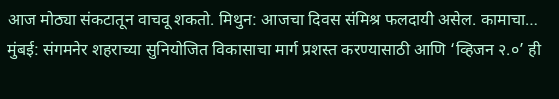आज मोठ्या संकटातून वाचवू शकतो. मिथुन: आजचा दिवस संमिश्र फलदायी असेल. कामाचा…
मुंबई: संगमनेर शहराच्या सुनियोजित विकासाचा मार्ग प्रशस्त करण्यासाठी आणि ‘व्हिजन २.०’ ही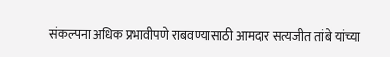संकल्पना अधिक प्रभावीपणे राबवण्यासाठी आमदार सत्यजीत तांबे यांच्या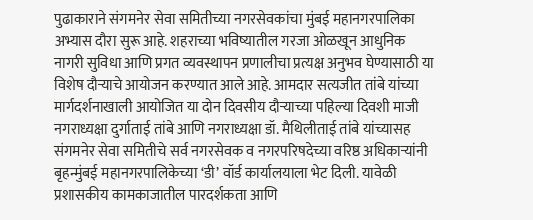पुढाकाराने संगमनेर सेवा समितीच्या नगरसेवकांचा मुंबई महानगरपालिका अभ्यास दौरा सुरू आहे. शहराच्या भविष्यातील गरजा ओळखून आधुनिक नागरी सुविधा आणि प्रगत व्यवस्थापन प्रणालीचा प्रत्यक्ष अनुभव घेण्यासाठी या विशेष दौऱ्याचे आयोजन करण्यात आले आहे. आमदार सत्यजीत तांबे यांच्या मार्गदर्शनाखाली आयोजित या दोन दिवसीय दौऱ्याच्या पहिल्या दिवशी माजी नगराध्यक्षा दुर्गाताई तांबे आणि नगराध्यक्षा डॉ. मैथिलीताई तांबे यांच्यासह संगमनेर सेवा समितीचे सर्व नगरसेवक व नगरपरिषदेच्या वरिष्ठ अधिकाऱ्यांनी बृहन्मुंबई महानगरपालिकेच्या ‘डी’ वॉर्ड कार्यालयाला भेट दिली. यावेळी प्रशासकीय कामकाजातील पारदर्शकता आणि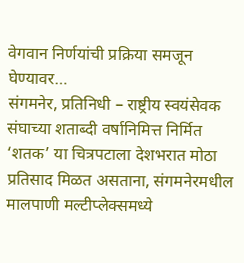वेगवान निर्णयांची प्रक्रिया समजून घेण्यावर…
संगमनेर, प्रतिनिधी – राष्ट्रीय स्वयंसेवक संघाच्या शताब्दी वर्षानिमित्त निर्मित ‘शतक’ या चित्रपटाला देशभरात मोठा प्रतिसाद मिळत असताना, संगमनेरमधील मालपाणी मल्टीप्लेक्समध्ये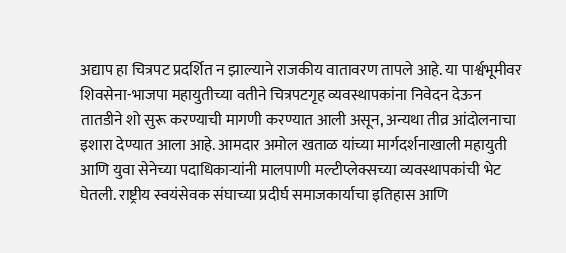अद्याप हा चित्रपट प्रदर्शित न झाल्याने राजकीय वातावरण तापले आहे. या पार्श्वभूमीवर शिवसेना-भाजपा महायुतीच्या वतीने चित्रपटगृह व्यवस्थापकांना निवेदन देऊन तातडीने शो सुरू करण्याची मागणी करण्यात आली असून, अन्यथा तीव्र आंदोलनाचा इशारा देण्यात आला आहे. आमदार अमोल खताळ यांच्या मार्गदर्शनाखाली महायुती आणि युवा सेनेच्या पदाधिकाऱ्यांनी मालपाणी मल्टीप्लेक्सच्या व्यवस्थापकांची भेट घेतली. राष्ट्रीय स्वयंसेवक संघाच्या प्रदीर्घ समाजकार्याचा इतिहास आणि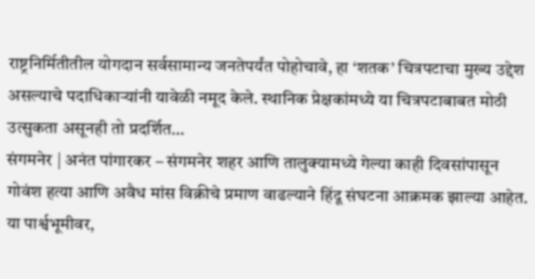राष्ट्रनिर्मितीतील योगदान सर्वसामान्य जनतेपर्यंत पोहोचावे, हा ‘शतक’ चित्रपटाचा मुख्य उद्देश असल्याचे पदाधिकाऱ्यांनी यावेळी नमूद केले. स्थानिक प्रेक्षकांमध्ये या चित्रपटाबाबत मोठी उत्सुकता असूनही तो प्रदर्शित…
संगमनेर | अनंत पांगारकर – संगमनेर शहर आणि तालुक्यामध्ये गेल्या काही दिवसांपासून गोवंश हत्या आणि अवैध मांस विक्रीचे प्रमाण वाढल्याने हिंदू संघटना आक्रमक झाल्या आहेत. या पार्श्वभूमीवर,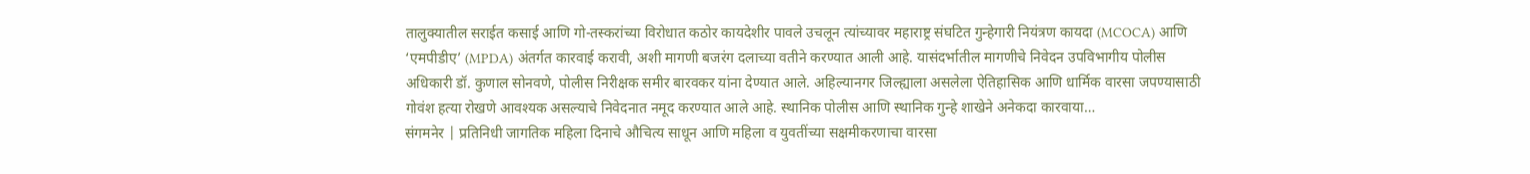तालुक्यातील सराईत कसाई आणि गो-तस्करांच्या विरोधात कठोर कायदेशीर पावले उचलून त्यांच्यावर महाराष्ट्र संघटित गुन्हेगारी नियंत्रण कायदा (MCOCA) आणि ‘एमपीडीए’ (MPDA) अंतर्गत कारवाई करावी, अशी मागणी बजरंग दलाच्या वतीने करण्यात आली आहे. यासंदर्भातील मागणीचे निवेदन उपविभागीय पोलीस अधिकारी डॉ. कुणाल सोनवणे, पोलीस निरीक्षक समीर बारवकर यांना देण्यात आले. अहिल्यानगर जिल्ह्याला असलेला ऐतिहासिक आणि धार्मिक वारसा जपण्यासाठी गोवंश हत्या रोखणे आवश्यक असल्याचे निवेदनात नमूद करण्यात आले आहे. स्थानिक पोलीस आणि स्थानिक गुन्हे शाखेने अनेकदा कारवाया…
संगमनेर | प्रतिनिधी जागतिक महिला दिनाचे औचित्य साधून आणि महिला व युवतींच्या सक्षमीकरणाचा वारसा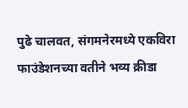पुढे चालवत, संगमनेरमध्ये एकविरा फाउंडेशनच्या वतीने भव्य क्रीडा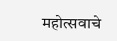महोत्सवाचे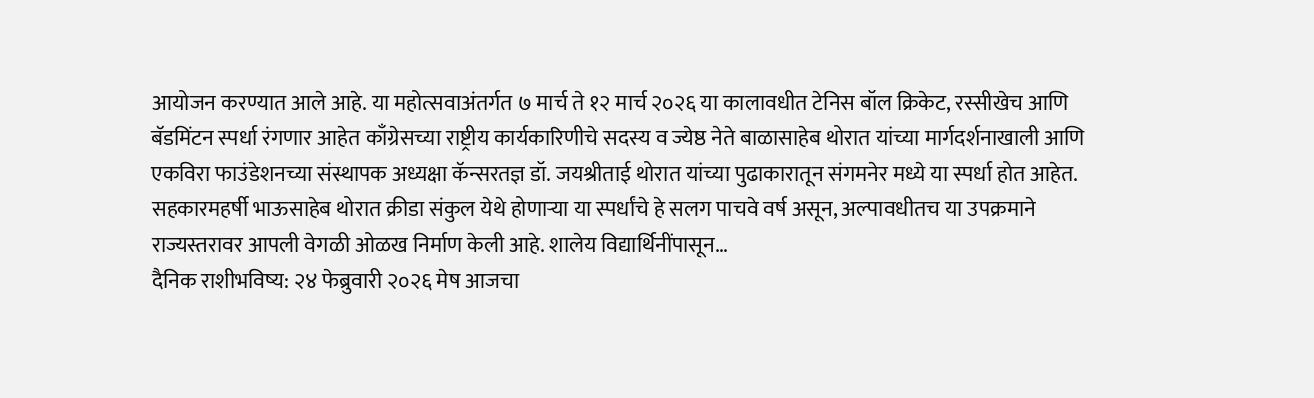आयोजन करण्यात आले आहे. या महोत्सवाअंतर्गत ७ मार्च ते १२ मार्च २०२६ या कालावधीत टेनिस बॉल क्रिकेट, रस्सीखेच आणि बॅडमिंटन स्पर्धा रंगणार आहेत काँग्रेसच्या राष्ट्रीय कार्यकारिणीचे सदस्य व ज्येष्ठ नेते बाळासाहेब थोरात यांच्या मार्गदर्शनाखाली आणि एकविरा फाउंडेशनच्या संस्थापक अध्यक्षा कॅन्सरतज्ञ डॉ. जयश्रीताई थोरात यांच्या पुढाकारातून संगमनेर मध्ये या स्पर्धा होत आहेत. सहकारमहर्षी भाऊसाहेब थोरात क्रीडा संकुल येथे होणाऱ्या या स्पर्धांचे हे सलग पाचवे वर्ष असून, अल्पावधीतच या उपक्रमाने राज्यस्तरावर आपली वेगळी ओळख निर्माण केली आहे. शालेय विद्यार्थिनींपासून…
दैनिक राशीभविष्य: २४ फेब्रुवारी २०२६ मेष आजचा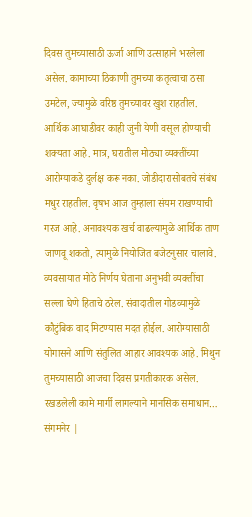दिवस तुमच्यासाठी ऊर्जा आणि उत्साहाने भरलेला असेल. कामाच्या ठिकाणी तुमच्या कतृत्वाचा ठसा उमटेल, ज्यामुळे वरिष्ठ तुमच्यावर खुश राहतील. आर्थिक आघाडीवर काही जुनी येणी वसूल होण्याची शक्यता आहे. मात्र, घरातील मोठ्या व्यक्तींच्या आरोग्याकडे दुर्लक्ष करू नका. जोडीदारासोबतचे संबंध मधुर राहतील. वृषभ आज तुम्हाला संयम राखण्याची गरज आहे. अनावश्यक खर्च वाढल्यामुळे आर्थिक ताण जाणवू शकतो, त्यामुळे नियोजित बजेटनुसार चालावे. व्यवसायात मोठे निर्णय घेताना अनुभवी व्यक्तींचा सल्ला घेणे हिताचे ठरेल. संवादातील गोडव्यामुळे कौटुंबिक वाद मिटण्यास मदत होईल. आरोग्यासाठी योगासने आणि संतुलित आहार आवश्यक आहे. मिथुन तुमच्यासाठी आजचा दिवस प्रगतीकारक असेल. रखडलेली कामे मार्गी लागल्याने मानसिक समाधान…
संगमनेर |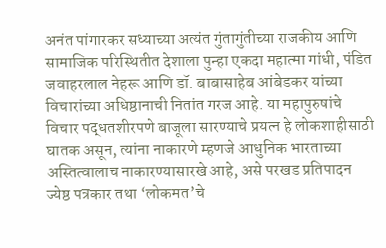अनंत पांगारकर सध्याच्या अत्यंत गुंतागुंतीच्या राजकीय आणि सामाजिक परिस्थितीत देशाला पुन्हा एकदा महात्मा गांधी, पंडित जवाहरलाल नेहरू आणि डॉ. बाबासाहेब आंबेडकर यांच्या विचारांच्या अधिष्ठानाची नितांत गरज आहे. या महापुरुषांचे विचार पद्धतशीरपणे बाजूला सारण्याचे प्रयत्न हे लोकशाहीसाठी घातक असून, त्यांना नाकारणे म्हणजे आधुनिक भारताच्या अस्तित्वालाच नाकारण्यासारखे आहे, असे परखड प्रतिपादन ज्येष्ठ पत्रकार तथा ‘लोकमत’चे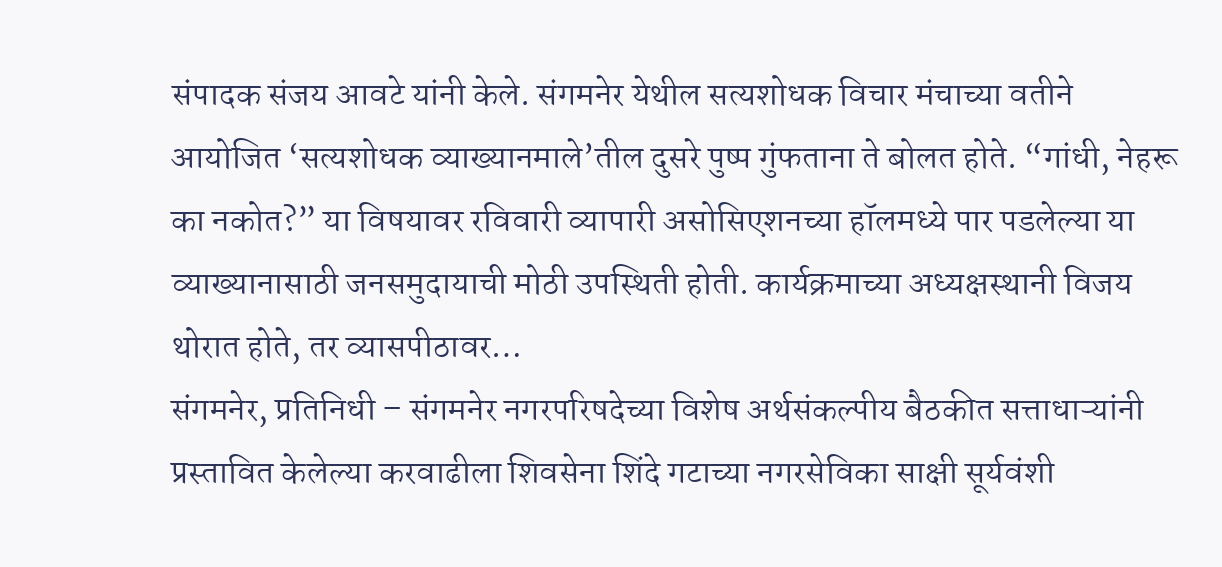संपादक संजय आवटे यांनी केले. संगमनेर येथील सत्यशोधक विचार मंचाच्या वतीने आयोजित ‘सत्यशोधक व्याख्यानमाले’तील दुसरे पुष्प गुंफताना ते बोलत होते. “गांधी, नेहरू का नकोत?” या विषयावर रविवारी व्यापारी असोसिएशनच्या हॉलमध्ये पार पडलेल्या या व्याख्यानासाठी जनसमुदायाची मोठी उपस्थिती होती. कार्यक्रमाच्या अध्यक्षस्थानी विजय थोरात होते, तर व्यासपीठावर…
संगमनेर, प्रतिनिधी – संगमनेर नगरपरिषदेच्या विशेष अर्थसंकल्पीय बैठकीत सत्ताधाऱ्यांनी प्रस्तावित केलेल्या करवाढीला शिवसेना शिंदे गटाच्या नगरसेविका साक्षी सूर्यवंशी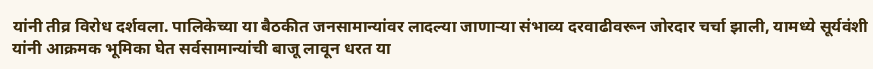यांनी तीव्र विरोध दर्शवला. पालिकेच्या या बैठकीत जनसामान्यांवर लादल्या जाणाऱ्या संभाव्य दरवाढीवरून जोरदार चर्चा झाली, यामध्ये सूर्यवंशी यांनी आक्रमक भूमिका घेत सर्वसामान्यांची बाजू लावून धरत या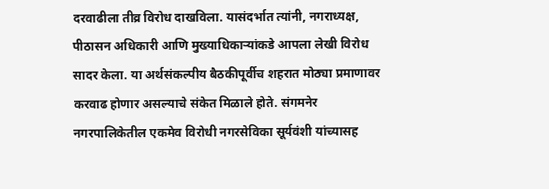दरवाढीला तीव्र विरोध दाखविला. यासंदर्भात त्यांनी, नगराध्यक्ष, पीठासन अधिकारी आणि मुख्याधिकाऱ्यांकडे आपला लेखी विरोध सादर केला. या अर्थसंकल्पीय बैठकीपूर्वीच शहरात मोठ्या प्रमाणावर करवाढ होणार असल्याचे संकेत मिळाले होते. संगमनेर नगरपालिकेतील एकमेव विरोधी नगरसेविका सूर्यवंशी यांच्यासह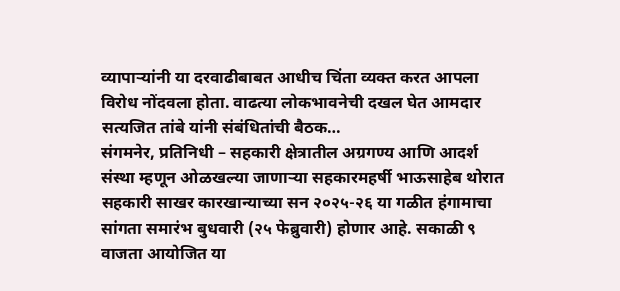व्यापाऱ्यांनी या दरवाढीबाबत आधीच चिंता व्यक्त करत आपला विरोध नोंदवला होता. वाढत्या लोकभावनेची दखल घेत आमदार सत्यजित तांबे यांनी संबंधितांची बैठक…
संगमनेर, प्रतिनिधी – सहकारी क्षेत्रातील अग्रगण्य आणि आदर्श संस्था म्हणून ओळखल्या जाणाऱ्या सहकारमहर्षी भाऊसाहेब थोरात सहकारी साखर कारखान्याच्या सन २०२५-२६ या गळीत हंगामाचा सांगता समारंभ बुधवारी (२५ फेब्रुवारी) होणार आहे. सकाळी ९ वाजता आयोजित या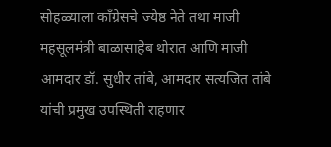सोहळ्याला काँग्रेसचे ज्येष्ठ नेते तथा माजी महसूलमंत्री बाळासाहेब थोरात आणि माजी आमदार डॉ. सुधीर तांबे, आमदार सत्यजित तांबे यांची प्रमुख उपस्थिती राहणार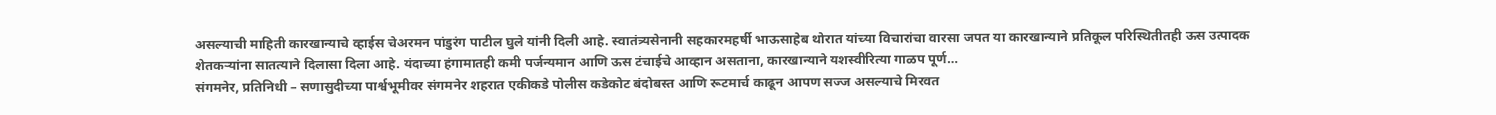असल्याची माहिती कारखान्याचे व्हाईस चेअरमन पांडुरंग पाटील घुले यांनी दिली आहे. स्वातंत्र्यसेनानी सहकारमहर्षी भाऊसाहेब थोरात यांच्या विचारांचा वारसा जपत या कारखान्याने प्रतिकूल परिस्थितीतही ऊस उत्पादक शेतकऱ्यांना सातत्याने दिलासा दिला आहे. यंदाच्या हंगामातही कमी पर्जन्यमान आणि ऊस टंचाईचे आव्हान असताना, कारखान्याने यशस्वीरित्या गाळप पूर्ण…
संगमनेर, प्रतिनिधी – सणासुदीच्या पार्श्वभूमीवर संगमनेर शहरात एकीकडे पोलीस कडेकोट बंदोबस्त आणि रूटमार्च काढून आपण सज्ज असल्याचे मिरवत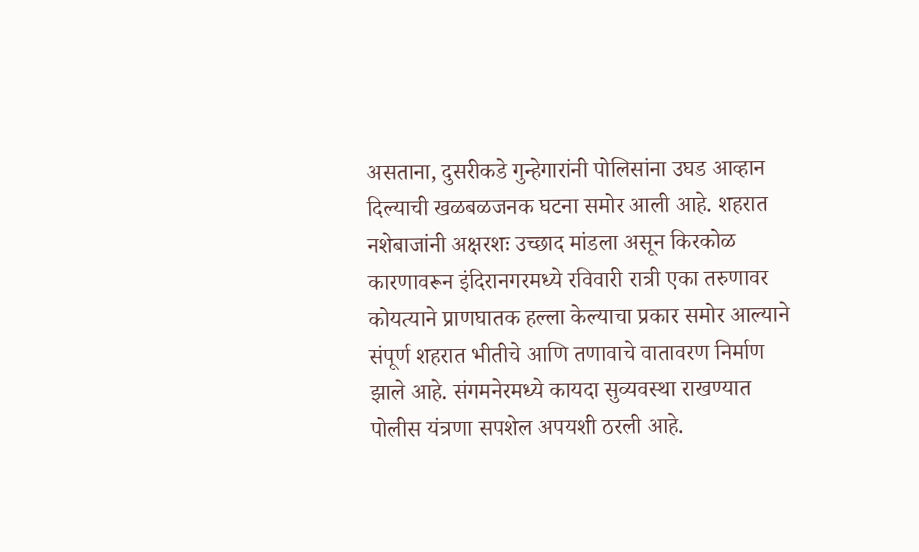असताना, दुसरीकडे गुन्हेगारांनी पोलिसांना उघड आव्हान दिल्याची खळबळजनक घटना समोर आली आहे. शहरात नशेबाजांनी अक्षरशः उच्छाद मांडला असून किरकोळ कारणावरून इंदिरानगरमध्ये रविवारी रात्री एका तरुणावर कोयत्याने प्राणघातक हल्ला केल्याचा प्रकार समोर आल्याने संपूर्ण शहरात भीतीचे आणि तणावाचे वातावरण निर्माण झाले आहे. संगमनेरमध्ये कायदा सुव्यवस्था राखण्यात पोलीस यंत्रणा सपशेल अपयशी ठरली आहे.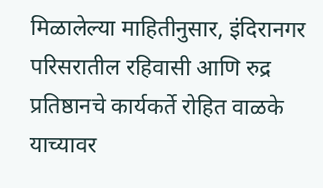मिळालेल्या माहितीनुसार, इंदिरानगर परिसरातील रहिवासी आणि रुद्र प्रतिष्ठानचे कार्यकर्ते रोहित वाळके याच्यावर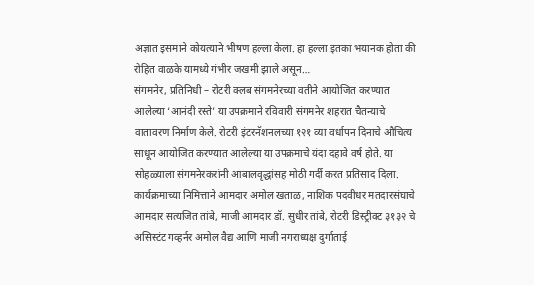अज्ञात इसमाने कोयत्याने भीषण हल्ला केला. हा हल्ला इतका भयानक होता की रोहित वाळके यामध्ये गंभीर जखमी झाले असून…
संगमनेर, प्रतिनिधी – रोटरी क्लब संगमनेरच्या वतीने आयोजित करण्यात आलेल्या ‘आनंदी रस्ते’ या उपक्रमाने रविवारी संगमनेर शहरात चैतन्याचे वातावरण निर्माण केले. रोटरी इंटरनॅशनलच्या १२१ व्या वर्धापन दिनाचे औचित्य साधून आयोजित करण्यात आलेल्या या उपक्रमाचे यंदा दहावे वर्ष होते. या सोहळ्याला संगमनेरकरांनी आबालवृद्धांसह मोठी गर्दी करत प्रतिसाद दिला. कार्यक्रमाच्या निमित्ताने आमदार अमोल खताळ, नाशिक पदवीधर मतदारसंघाचे आमदार सत्यजित तांबे, माजी आमदार डॉ. सुधीर तांबे, रोटरी डिस्ट्रीक्ट ३१३२ चे असिस्टंट गव्हर्नर अमोल वैद्य आणि माजी नगराध्यक्ष दुर्गाताई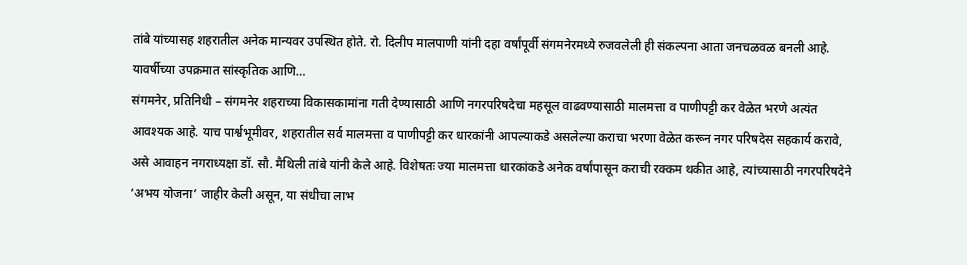तांबे यांच्यासह शहरातील अनेक मान्यवर उपस्थित होते. रो. दिलीप मालपाणी यांनी दहा वर्षांपूर्वी संगमनेरमध्ये रुजवलेली ही संकल्पना आता जनचळवळ बनली आहे. यावर्षीच्या उपक्रमात सांस्कृतिक आणि…
संगमनेर, प्रतिनिधी – संगमनेर शहराच्या विकासकामांना गती देण्यासाठी आणि नगरपरिषदेचा महसूल वाढवण्यासाठी मालमत्ता व पाणीपट्टी कर वेळेत भरणे अत्यंत आवश्यक आहे. याच पार्श्वभूमीवर, शहरातील सर्व मालमत्ता व पाणीपट्टी कर धारकांनी आपल्याकडे असलेल्या कराचा भरणा वेळेत करून नगर परिषदेस सहकार्य करावे, असे आवाहन नगराध्यक्षा डॉ. सौ. मैथिली तांबे यांनी केले आहे. विशेषतः ज्या मालमत्ता धारकांकडे अनेक वर्षांपासून कराची रक्कम थकीत आहे, त्यांच्यासाठी नगरपरिषदेने ‘अभय योजना’ जाहीर केली असून, या संधीचा लाभ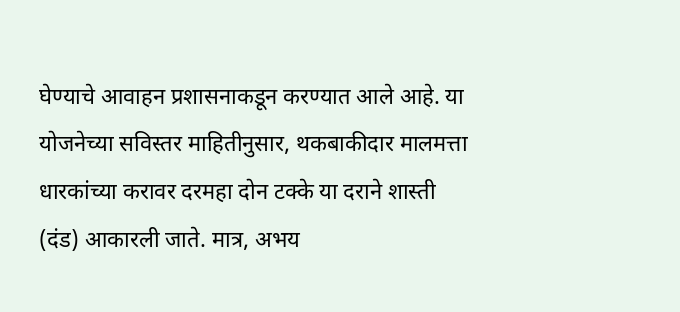घेण्याचे आवाहन प्रशासनाकडून करण्यात आले आहे. या योजनेच्या सविस्तर माहितीनुसार, थकबाकीदार मालमत्ता धारकांच्या करावर दरमहा दोन टक्के या दराने शास्ती (दंड) आकारली जाते. मात्र, अभय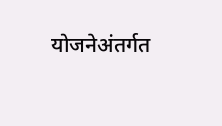योजनेअंतर्गत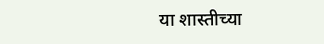या शास्तीच्या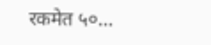रकमेत ५०…